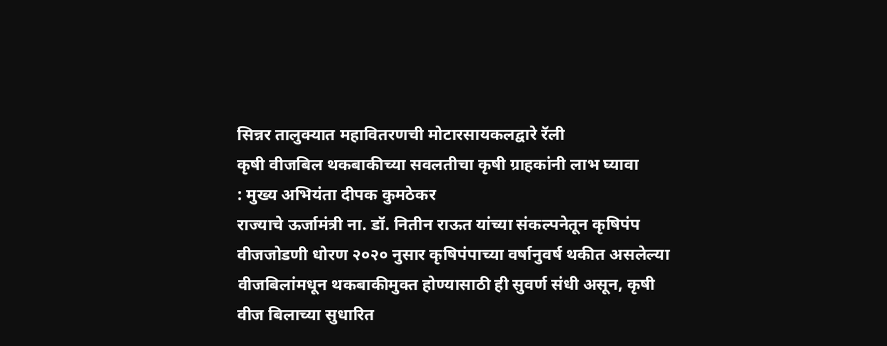सिन्नर तालुक्यात महावितरणची मोटारसायकलद्वारे रॅली
कृषी वीजबिल थकबाकीच्या सवलतीचा कृषी ग्राहकांनी लाभ घ्यावा
: मुख्य अभियंता दीपक कुमठेकर
राज्याचे ऊर्जामंत्री ना. डॉ. नितीन राऊत यांच्या संकल्पनेतून कृषिपंप वीजजोडणी धोरण २०२० नुसार कृषिपंपाच्या वर्षानुवर्ष थकीत असलेल्या वीजबिलांमधून थकबाकीमुक्त होण्यासाठी ही सुवर्ण संधी असून, कृषी वीज बिलाच्या सुधारित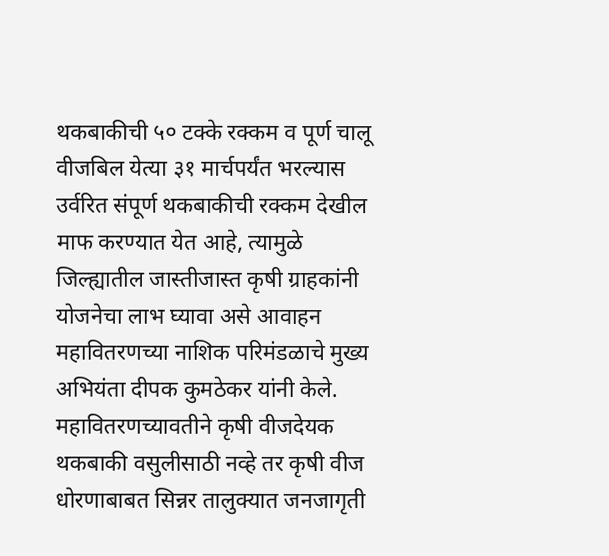थकबाकीची ५० टक्के रक्कम व पूर्ण चालू वीजबिल येत्या ३१ मार्चपर्यंत भरल्यास उर्वरित संपूर्ण थकबाकीची रक्कम देखील माफ करण्यात येत आहे, त्यामुळे जिल्ह्यातील जास्तीजास्त कृषी ग्राहकांनी योजनेचा लाभ घ्यावा असे आवाहन महावितरणच्या नाशिक परिमंडळाचे मुख्य अभियंता दीपक कुमठेकर यांनी केले.
महावितरणच्यावतीने कृषी वीजदेयक थकबाकी वसुलीसाठी नव्हे तर कृषी वीज धोरणाबाबत सिन्नर तालुक्यात जनजागृती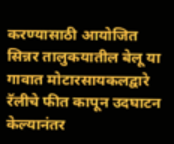करण्यासाठी आयोजित सिन्नर तालुकयातील बेलू या गावात मोटारसायकलद्वारे रॅलीचे फीत कापून उदघाटन केल्यानंतर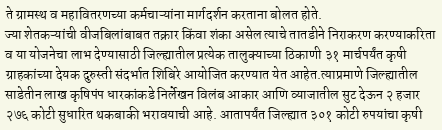ते ग्रामस्थ व महावितरणच्या कर्मचाऱ्यांना मार्गदर्शन करताना बोलत होते.
ज्या शेतकऱ्यांची वीजबिलांबाबत तक्रार किंवा शंका असेल त्याचे तातडीने निराकरण करण्याकरिता व या योजनेचा लाभ देण्यासाठी जिल्ह्यातील प्रत्येक तालुक्याच्या ठिकाणी ३१ मार्चपर्यंत कृषी ग्राहकांच्या देयक दुरुस्ती संदर्भात शिबिरे आयोजित करण्यात येत आहेत.त्याप्रमाणे जिल्ह्यातील साडेतीन लाख कृषिपंप धारकांकडे निर्लेखन विलंब आकार आणि व्याजातील सुट देऊन २ हजार २७६ कोटी सुधारित थकबाकी भरावयाची आहे. आतापर्यंत जिल्ह्यात ३०१ कोटी रुपयांचा कृषी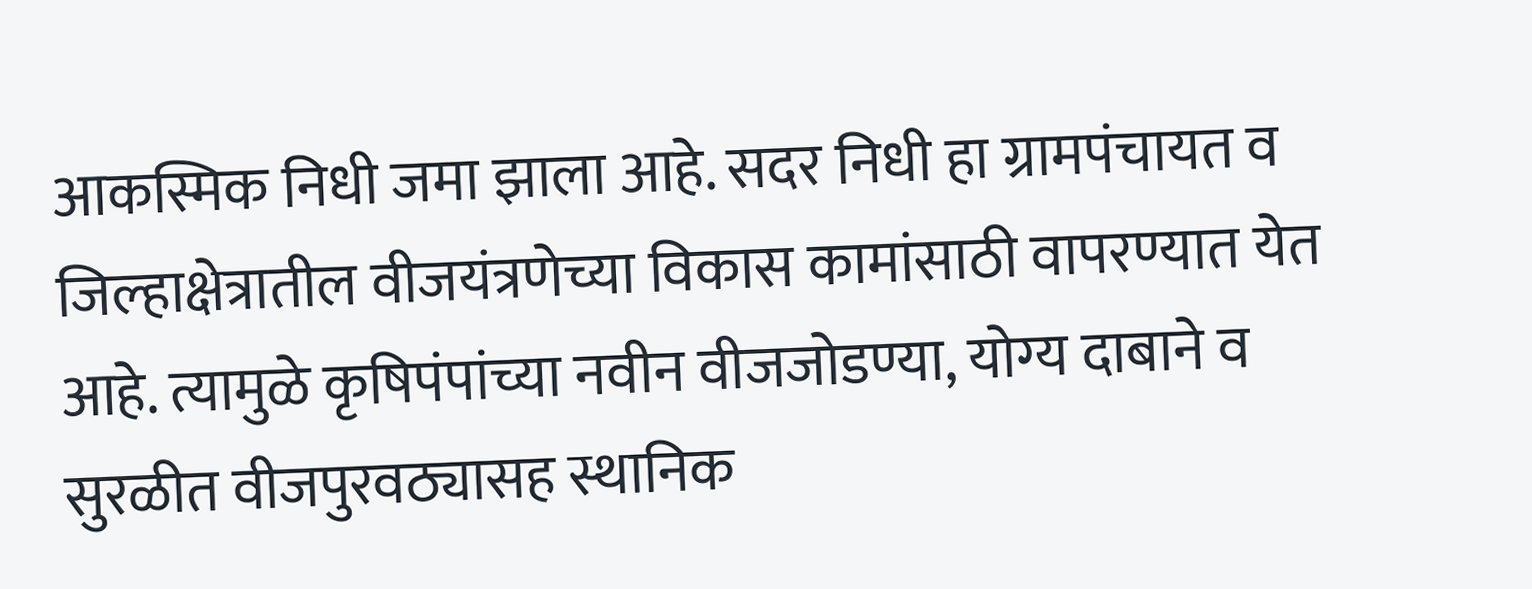आकस्मिक निधी जमा झाला आहे. सदर निधी हा ग्रामपंचायत व जिल्हाक्षेत्रातील वीजयंत्रणेच्या विकास कामांसाठी वापरण्यात येत आहे. त्यामुळे कृषिपंपांच्या नवीन वीजजोडण्या, योग्य दाबाने व सुरळीत वीजपुरवठ्यासह स्थानिक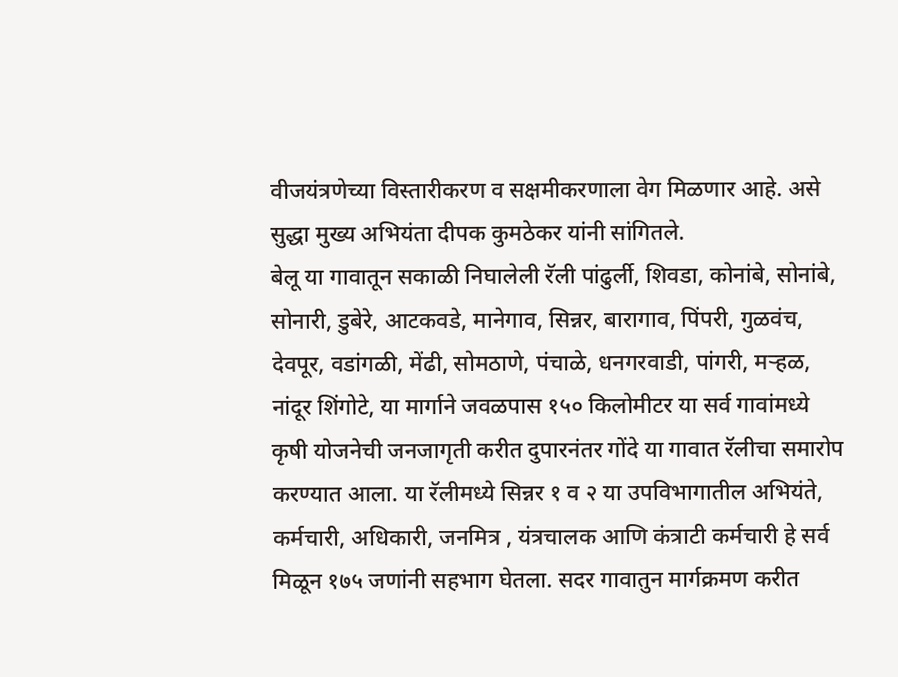वीजयंत्रणेच्या विस्तारीकरण व सक्षमीकरणाला वेग मिळणार आहे. असे सुद्धा मुख्य अभियंता दीपक कुमठेकर यांनी सांगितले.
बेलू या गावातून सकाळी निघालेली रॅली पांढुर्ली, शिवडा, कोनांबे, सोनांबे, सोनारी, डुबेरे, आटकवडे, मानेगाव, सिन्नर, बारागाव, पिंपरी, गुळवंच, देवपूर, वडांगळी, मेंढी, सोमठाणे, पंचाळे, धनगरवाडी, पांगरी, मऱ्हळ, नांदूर शिंगोटे, या मार्गाने जवळपास १५० किलोमीटर या सर्व गावांमध्ये कृषी योजनेची जनजागृती करीत दुपारनंतर गोंदे या गावात रॅलीचा समारोप करण्यात आला. या रॅलीमध्ये सिन्नर १ व २ या उपविभागातील अभियंते, कर्मचारी, अधिकारी, जनमित्र , यंत्रचालक आणि कंत्राटी कर्मचारी हे सर्व मिळून १७५ जणांनी सहभाग घेतला. सदर गावातुन मार्गक्रमण करीत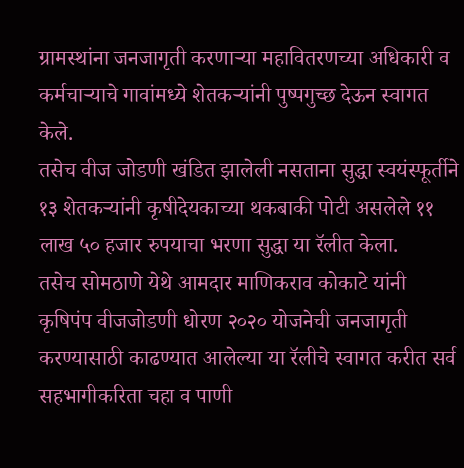ग्रामस्थांना जनजागृती करणाऱ्या महावितरणच्या अधिकारी व कर्मचाऱ्याचे गावांमध्ये शेतकऱ्यांनी पुष्पगुच्छ देऊन स्वागत केले.
तसेच वीज जोडणी खंडित झालेली नसताना सुद्धा स्वयंस्फूर्तीने १३ शेतकऱ्यांनी कृषीदेयकाच्या थकबाकी पोटी असलेले ११ लाख ५० हजार रुपयाचा भरणा सुद्धा या रॅलीत केला.
तसेच सोमठाणे येथे आमदार माणिकराव कोकाटे यांनी कृषिपंप वीजजोडणी धोरण २०२० योजनेची जनजागृती करण्यासाठी काढण्यात आलेल्या या रॅलीचे स्वागत करीत सर्व सहभागीकरिता चहा व पाणी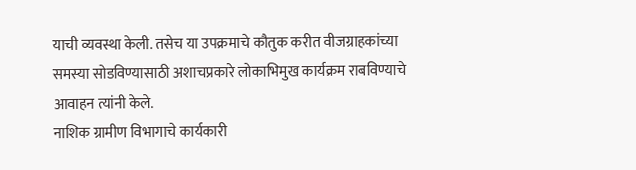याची व्यवस्था केली. तसेच या उपक्रमाचे कौतुक करीत वीजग्राहकांच्या समस्या सोडविण्यासाठी अशाचप्रकारे लोकाभिमुख कार्यक्रम राबविण्याचे आवाहन त्यांनी केले.
नाशिक ग्रामीण विभागाचे कार्यकारी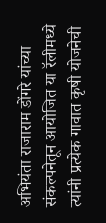अभियंता राजाराम डोंगरे यांच्या संकल्पनेतून आयोजित या रॅलीमध्ये त्यांनी प्रत्येक गावात कृषी योजनेची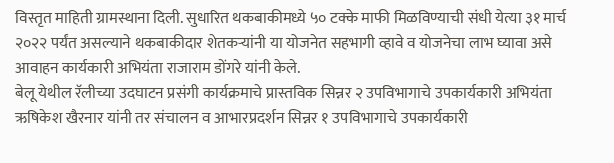विस्तृत माहिती ग्रामस्थाना दिली. सुधारित थकबाकीमध्ये ५० टक्के माफी मिळविण्याची संधी येत्या ३१ मार्च २०२२ पर्यंत असल्याने थकबाकीदार शेतकऱ्यांनी या योजनेत सहभागी व्हावे व योजनेचा लाभ घ्यावा असे आवाहन कार्यकारी अभियंता राजाराम डोंगरे यांनी केले.
बेलू येथील रॅलीच्या उदघाटन प्रसंगी कार्यक्रमाचे प्रास्तविक सिन्नर २ उपविभागाचे उपकार्यकारी अभियंता ऋषिकेश खैरनार यांनी तर संचालन व आभारप्रदर्शन सिन्नर १ उपविभागाचे उपकार्यकारी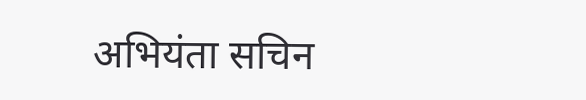अभियंता सचिन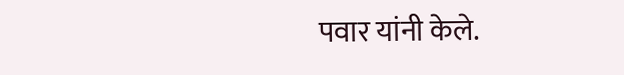पवार यांनी केले.